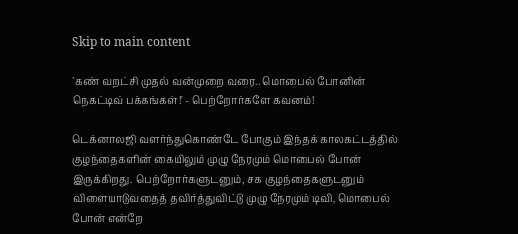Skip to main content

`கண் வறட்சி முதல் வன்முறை வரை.. மொபைல் போனின் நெகட்டிவ் பக்கங்கள்!' - பெற்றோர்களே கவனம்!

டெக்னாலஜி வளர்ந்துகொண்டே போகும் இந்தக் காலகட்டத்தில் குழந்தைகளின் கையிலும் முழு நேரமும் மொபைல் போன் இருக்கிறது. பெற்றோர்களுடனும், சக குழந்தைகளுடனும் விளையாடுவதைத் தவிர்த்துவிட்டு முழு நேரமும் டிவி, மொபைல் போன் என்றே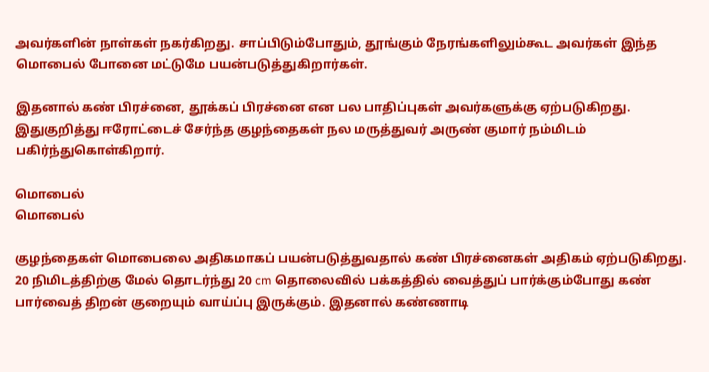அவர்களின் நாள்கள் நகர்கிறது. சாப்பிடும்போதும், தூங்கும் நேரங்களிலும்கூட அவர்கள் இந்த மொபைல் போனை மட்டுமே பயன்படுத்துகிறார்கள்.

இதனால் கண் பிரச்னை, தூக்கப் பிரச்னை என பல பாதிப்புகள் அவர்களுக்கு ஏற்படுகிறது. இதுகுறித்து ஈரோட்டைச் சேர்ந்த குழந்தைகள் நல மருத்துவர் அருண் குமார் நம்மிடம் பகிர்ந்துகொள்கிறார்.

மொபைல்
மொபைல்

குழந்தைகள் மொபைலை அதிகமாகப் பயன்படுத்துவதால் கண் பிரச்னைகள் அதிகம் ஏற்படுகிறது. 20 நிமிடத்திற்கு மேல் தொடர்ந்து 20 cm தொலைவில் பக்கத்தில் வைத்துப் பார்க்கும்போது கண் பார்வைத் திறன் குறையும் வாய்ப்பு இருக்கும். இதனால் கண்ணாடி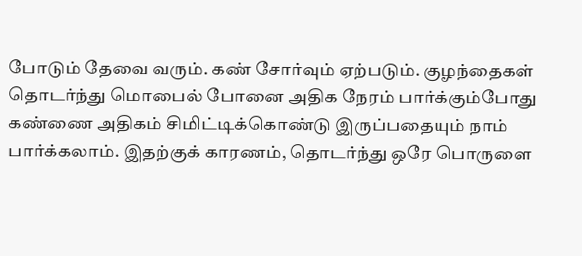போடும் தேவை வரும். கண் சோர்வும் ஏற்படும். குழந்தைகள் தொடர்ந்து மொபைல் போனை அதிக நேரம் பார்க்கும்போது கண்ணை அதிகம் சிமிட்டிக்கொண்டு இருப்பதையும் நாம் பார்க்கலாம். இதற்குக் காரணம், தொடர்ந்து ஒரே பொருளை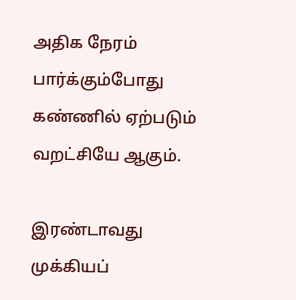அதிக நேரம் பார்க்கும்போது கண்ணில் ஏற்படும் வறட்சியே ஆகும்.

இரண்டாவது முக்கியப்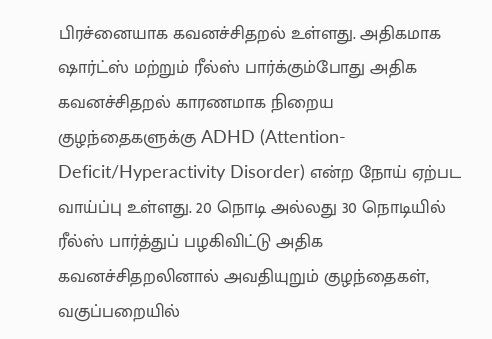பிரச்னையாக கவனச்சிதறல் உள்ளது. அதிகமாக ஷார்ட்ஸ் மற்றும் ரீல்ஸ் பார்க்கும்போது அதிக கவனச்சிதறல் காரணமாக நிறைய குழந்தைகளுக்கு ADHD (Attention-Deficit/Hyperactivity Disorder) என்ற நோய் ஏற்பட வாய்ப்பு உள்ளது. 20 நொடி அல்லது 30 நொடியில் ரீல்ஸ் பார்த்துப் பழகிவிட்டு அதிக கவனச்சிதறலினால் அவதியுறும் குழந்தைகள், வகுப்பறையில்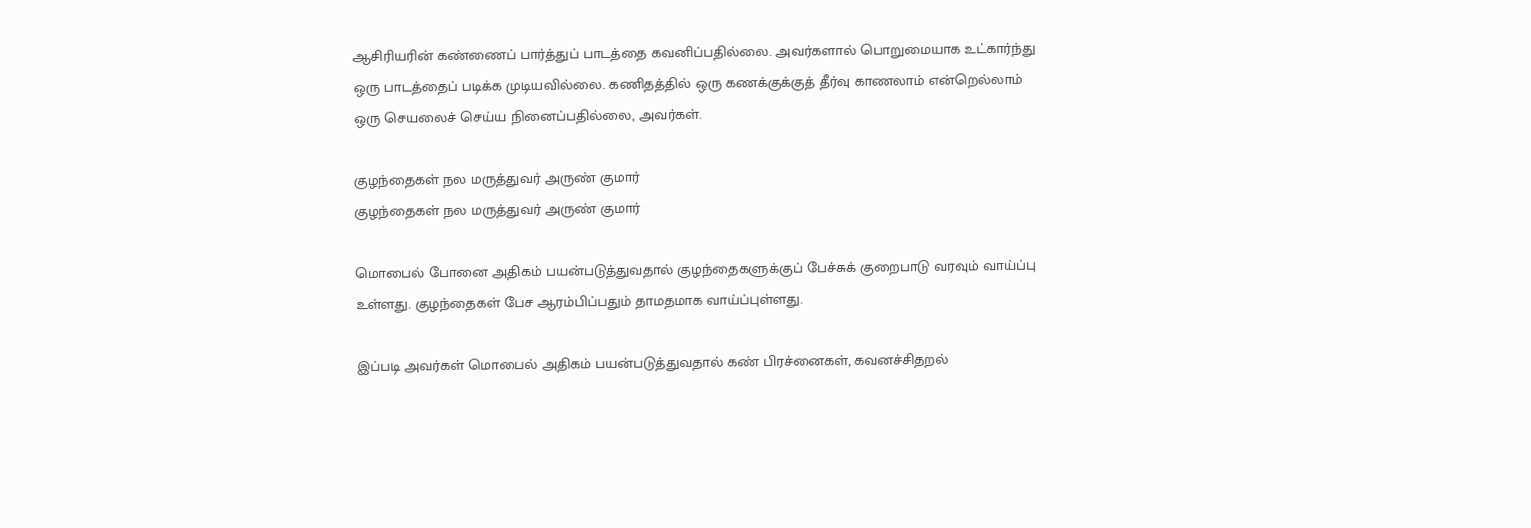ஆசிரியரின் கண்ணைப் பார்த்துப் பாடத்தை கவனிப்பதில்லை. அவர்களால் பொறுமையாக உட்கார்ந்து ஒரு பாடத்தைப் படிக்க முடியவில்லை. கணிதத்தில் ஒரு கணக்குக்குத் தீர்வு காணலாம் என்றெல்லாம் ஒரு செயலைச் செய்ய நினைப்பதில்லை, அவர்கள்.

குழந்தைகள் நல மருத்துவர் அருண் குமார்
குழந்தைகள் நல மருத்துவர் அருண் குமார்

மொபைல் போனை அதிகம் பயன்படுத்துவதால் குழந்தைகளுக்குப் பேச்சுக் குறைபாடு வரவும் வாய்ப்பு உள்ளது. குழந்தைகள் பேச ஆரம்பிப்பதும் தாமதமாக வாய்ப்புள்ளது.

இப்படி அவர்கள் மொபைல் அதிகம் பயன்படுத்துவதால் கண் பிரச்னைகள், கவனச்சிதறல்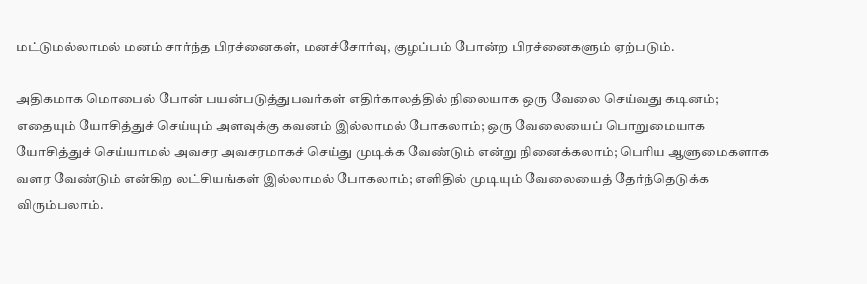மட்டுமல்லாமல் மனம் சார்ந்த பிரச்னைகள், மனச்சோர்வு, குழப்பம் போன்ற பிரச்னைகளும் ஏற்படும்.

அதிகமாக மொபைல் போன் பயன்படுத்துபவர்கள் எதிர்காலத்தில் நிலையாக ஒரு வேலை செய்வது கடினம்; எதையும் யோசித்துச் செய்யும் அளவுக்கு கவனம் இல்லாமல் போகலாம்; ஒரு வேலையைப் பொறுமையாக யோசித்துச் செய்யாமல் அவசர அவசரமாகச் செய்து முடிக்க வேண்டும் என்று நினைக்கலாம்; பெரிய ஆளுமைகளாக வளர வேண்டும் என்கிற லட்சியங்கள் இல்லாமல் போகலாம்; எளிதில் முடியும் வேலையைத் தேர்ந்தெடுக்க விரும்பலாம்.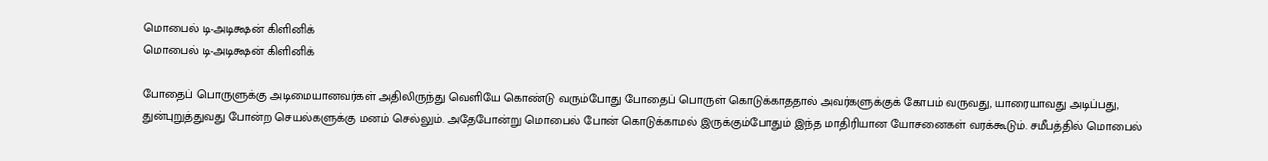மொபைல் டி-அடிக்ஷன் கிளினிக்
மொபைல் டி-அடிக்ஷன் கிளினிக்

போதைப் பொருளுக்கு அடிமையானவர்கள் அதிலிருந்து வெளியே கொண்டு வரும்போது போதைப் பொருள் கொடுக்காததால் அவர்களுக்குக் கோபம் வருவது, யாரையாவது அடிப்பது, துன்புறுத்துவது போன்ற செயல்களுக்கு மனம் செல்லும். அதேபோன்று மொபைல் போன் கொடுக்காமல் இருக்கும்போதும் இந்த மாதிரியான யோசனைகள் வரக்கூடும். சமீபத்தில் மொபைல்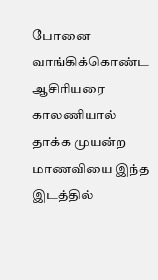போனை வாங்கிக்கொண்ட ஆசிரியரை காலணியால் தாக்க முயன்ற மாணவியை இந்த இடத்தில்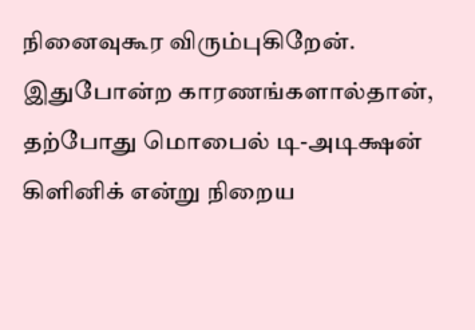நினைவுகூர விரும்புகிறேன். இதுபோன்ற காரணங்களால்தான், தற்போது மொபைல் டி-அடிக்ஷன் கிளினிக் என்று நிறைய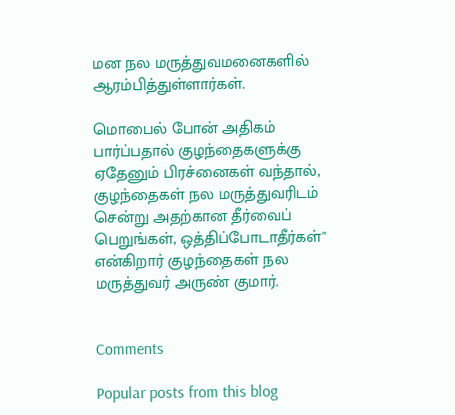மன நல மருத்துவமனைகளில் ஆரம்பித்துள்ளார்கள்.

மொபைல் போன் அதிகம் பார்ப்பதால் குழந்தைகளுக்கு ஏதேனும் பிரச்னைகள் வந்தால், குழந்தைகள் நல மருத்துவரிடம் சென்று அதற்கான தீர்வைப் பெறுங்கள், ஒத்திப்போடாதீர்கள்'' என்கிறார் குழந்தைகள் நல மருத்துவர் அருண் குமார்.


Comments

Popular posts from this blog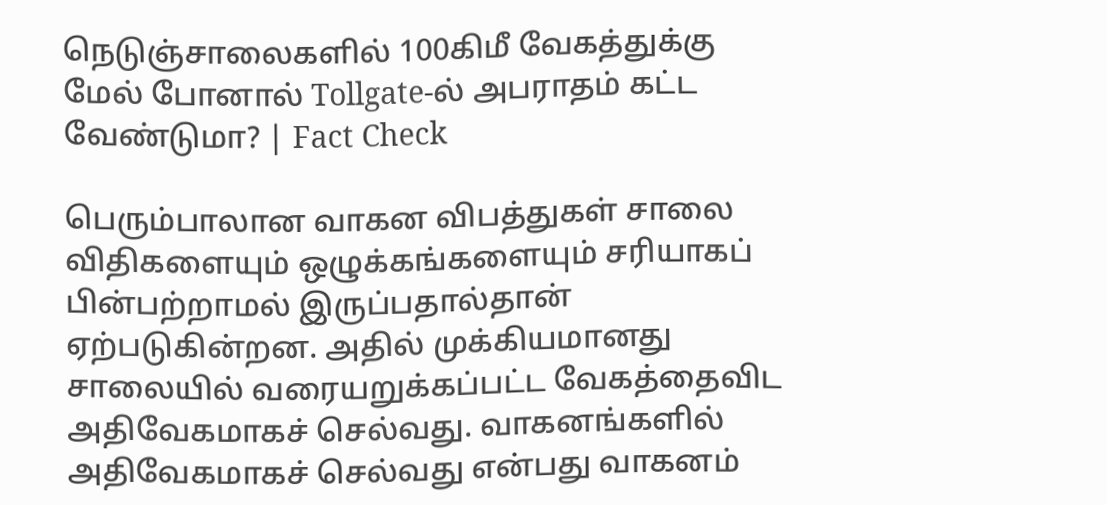நெடுஞ்சாலைகளில் 100கிமீ வேகத்துக்கு மேல் போனால் Tollgate-ல் அபராதம் கட்ட வேண்டுமா? | Fact Check

பெரும்பாலான வாகன விபத்துகள் சாலை விதிகளையும் ஒழுக்கங்களையும் சரியாகப் பின்பற்றாமல் இருப்பதால்தான் ஏற்படுகின்றன. அதில் முக்கியமானது சாலையில் வரையறுக்கப்பட்ட வேகத்தைவிட அதிவேகமாகச் செல்வது. வாகனங்களில் அதிவேகமாகச் செல்வது என்பது வாகனம்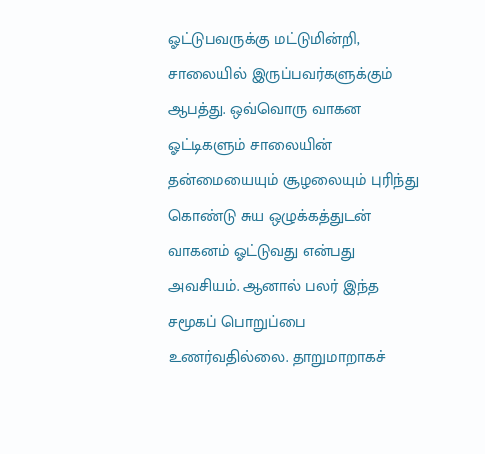ஓட்டுபவருக்கு மட்டுமின்றி, சாலையில் இருப்பவர்களுக்கும் ஆபத்து. ஒவ்வொரு வாகன ஓட்டிகளும் சாலையின் தன்மையையும் சூழலையும் புரிந்து கொண்டு சுய ஒழுக்கத்துடன் வாகனம் ஓட்டுவது என்பது அவசியம். ஆனால் பலர் இந்த சமூகப் பொறுப்பை உணர்வதில்லை. தாறுமாறாகச்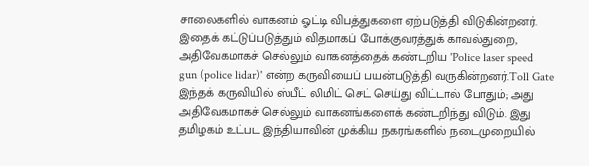சாலைகளில் வாகனம் ஓட்டி விபத்துகளை ஏற்படுத்தி விடுகின்றனர். இதைக் கட்டுப்படுத்தும் விதமாகப் போக்குவரத்துக் காவல்துறை, அதிவேகமாகச் செல்லும் வாகனத்தைக் கண்டறிய 'Police laser speed gun (police lidar)' என்ற கருவியைப் பயன்படுத்தி வருகின்றனர்.Toll Gate இந்தக் கருவியில் ஸ்பீட் லிமிட் செட் செய்து விட்டால் போதும்; அது அதிவேகமாகச் செல்லும் வாகனங்களைக் கண்டறிந்து விடும். இது தமிழகம் உட்பட இந்தியாவின் முக்கிய நகரங்களில் நடைமுறையில்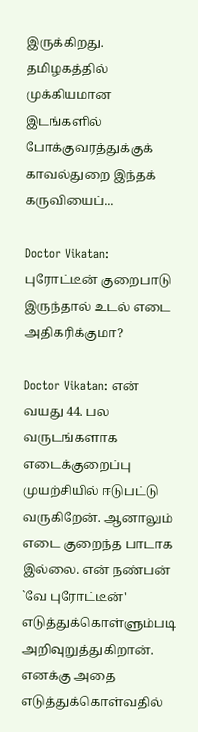இருக்கிறது. தமிழகத்தில் முக்கியமான இடங்களில் போக்குவரத்துக்குக் காவல்துறை இந்தக் கருவியைப்...

Doctor Vikatan: புரோட்டீன் குறைபாடு இருந்தால் உடல் எடை அதிகரிக்குமா?

Doctor Vikatan: என் வயது 44. பல வருடங்களாக எடைக்குறைப்பு முயற்சியில் ஈடுபட்டு வருகிறேன். ஆனாலும் எடை குறைந்த பாடாக இல்லை. என் நண்பன் `வே புரோட்டீன்' எடுத்துக்கொள்ளும்படி அறிவுறுத்துகிறான். எனக்கு அதை எடுத்துக்கொள்வதில்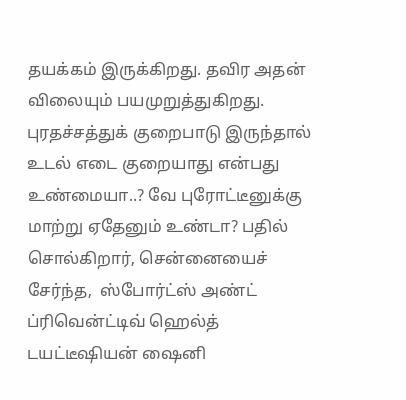தயக்கம் இருக்கிறது. தவிர அதன் விலையும் பயமுறுத்துகிறது. புரதச்சத்துக் குறைபாடு இருந்தால் உடல் எடை குறையாது என்பது உண்மையா..? வே புரோட்டீனுக்கு மாற்று ஏதேனும் உண்டா? பதில் சொல்கிறார், சென்னையைச் சேர்ந்த,  ஸ்போர்ட்ஸ் அண்ட் ப்ரிவென்ட்டிவ் ஹெல்த்  டயட்டீஷியன் ஷைனி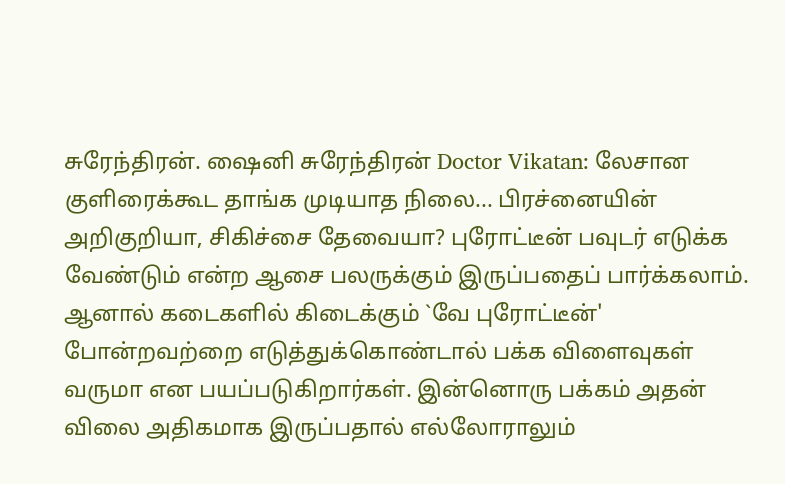சுரேந்திரன். ஷைனி சுரேந்திரன் Doctor Vikatan: லேசான குளிரைக்கூட தாங்க முடியாத நிலை... பிரச்னையின் அறிகுறியா, சிகிச்சை தேவையா? புரோட்டீன் பவுடர் எடுக்க வேண்டும் என்ற ஆசை பலருக்கும் இருப்பதைப் பார்க்கலாம். ஆனால் கடைகளில் கிடைக்கும் `வே புரோட்டீன்' போன்றவற்றை எடுத்துக்கொண்டால் பக்க விளைவுகள் வருமா என பயப்படுகிறார்கள். இன்னொரு பக்கம் அதன் விலை அதிகமாக இருப்பதால் எல்லோராலும்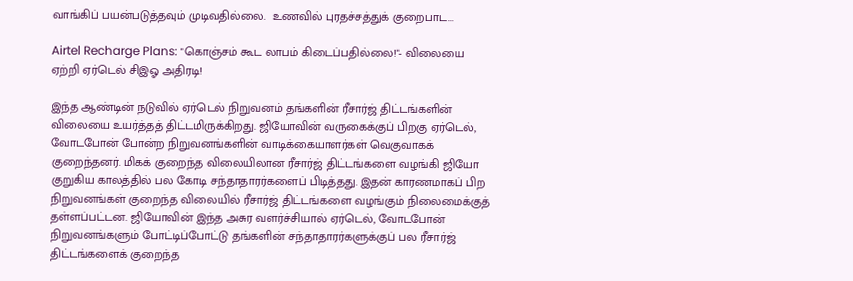வாங்கிப் பயன்படுத்தவும் முடிவதில்லை.  உணவில் புரதச்சத்துக் குறைபாட...

Airtel Recharge Plans: "கொஞ்சம் கூட லாபம் கிடைப்பதில்லை!"- விலையை ஏற்றி ஏர்டெல் சிஇஓ அதிரடி!

இந்த ஆண்டின் நடுவில் ஏர்டெல் நிறுவனம் தங்களின் ரீசார்ஜ் திட்டங்களின் விலையை உயர்த்தத் திட்டமிருக்கிறது. ஜியோவின் வருகைக்குப் பிறகு ஏர்டெல், வோடபோன் போன்ற நிறுவனங்களின் வாடிக்கையாளர்கள் வெகுவாகக் குறைந்தனர். மிகக் குறைந்த விலையிலான ரீசார்ஜ் திட்டங்களை வழங்கி ஜியோ குறுகிய காலத்தில் பல கோடி சந்தாதாரர்களைப் பிடித்தது. இதன் காரணமாகப் பிற நிறுவனங்கள் குறைந்த விலையில் ரீசார்ஜ் திட்டங்களை வழங்கும் நிலைமைக்குத் தள்ளப்பட்டன. ஜியோவின் இந்த அசுர வளர்ச்சியால் ஏர்டெல், வோடபோன் நிறுவனங்களும் போட்டிப்போட்டு தங்களின் சந்தாதாரர்களுக்குப் பல ரீசார்ஜ் திட்டங்களைக் குறைந்த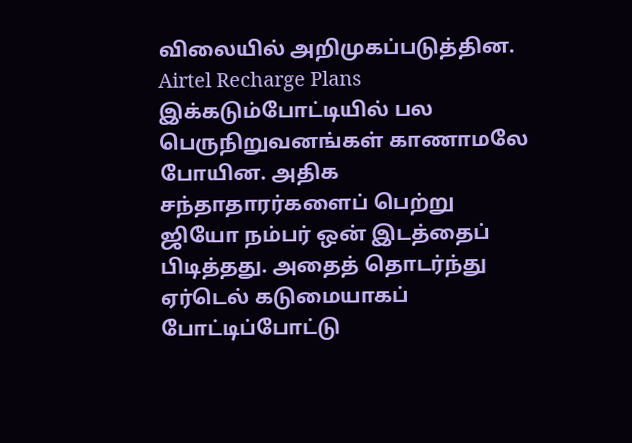விலையில் அறிமுகப்படுத்தின. Airtel Recharge Plans இக்கடும்போட்டியில் பல பெருநிறுவனங்கள் காணாமலே போயின. அதிக சந்தாதாரர்களைப் பெற்று ஜியோ நம்பர் ஒன் இடத்தைப் பிடித்தது. அதைத் தொடர்ந்து ஏர்டெல் கடுமையாகப் போட்டிப்போட்டு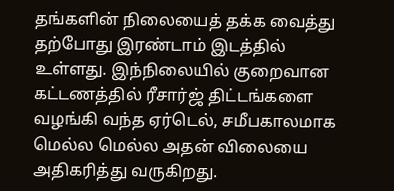தங்களின் நிலையைத் தக்க வைத்து தற்போது இரண்டாம் இடத்தில் உள்ளது. இந்நிலையில் குறைவான கட்டணத்தில் ரீசார்ஜ் திட்டங்களை வழங்கி வந்த ஏர்டெல், சமீபகாலமாக மெல்ல மெல்ல அதன் விலையை அதிகரித்து வருகிறது.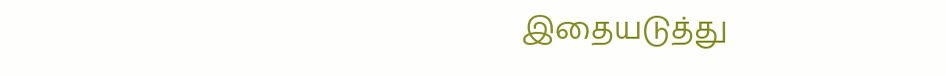இதையடுத்து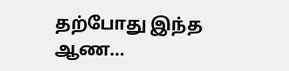தற்போது இந்த ஆண...